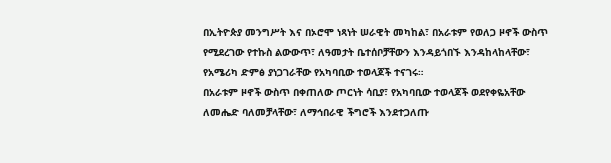በኢትዮጵያ መንግሥት እና በኦሮሞ ነጻነት ሠራዊት መካከል፣ በአራቱም የወለጋ ዞኖች ውስጥ የሚደረገው የተኩስ ልውውጥ፣ ለዓመታት ቤተሰቦቻቸውን እንዳይጎበኙ እንዳከላከላቸው፣ የአሜሪካ ድምፅ ያነጋገራቸው የአካባቢው ተወላጆች ተናገሩ።
በአራቱም ዞኖች ውስጥ በቀጠለው ጦርነት ሳቢያ፣ የአካባቢው ተወላጆች ወደየቀዬአቸው ለመሔድ ባለመቻላቸው፣ ለማኅበራዊ ችግሮች እንደተጋለጡ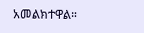አመልክተዋል።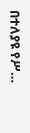በተለያዩ የሥ…